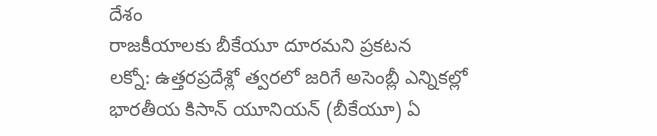దేశం
రాజకీయాలకు బీకేయూ దూరమని ప్రకటన
లక్నో: ఉత్తరప్రదేశ్లో త్వరలో జరిగే అసెంబ్లీ ఎన్నికల్లో భారతీయ కిసాన్ యూనియన్ (బీకేయూ) ఏ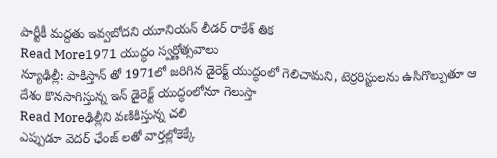పార్టీకీ మద్దతు ఇవ్వబోదని యూనియన్ లీడర్ రాకేశ్ తిక
Read More1971 యుద్ధం స్వర్ణోత్సవాలు
న్యూఢిల్లీ: పాకిస్తాన్ తో 1971లో జరిగిన డైరెక్ట్ యుద్ధంలో గెలిచామని, టెర్రరిస్టులను ఉసిగొల్పుతూ ఆ దేశం కొనసాగిస్తున్న ఇన్ డైరెక్ట్ యుద్ధంలోనూ గెలుస్తా
Read Moreఢిల్లీని వణికిస్తున్న చలి
ఎప్పుడూ వెదర్ ఛేంజ్ లతో వార్తల్లోకెక్కే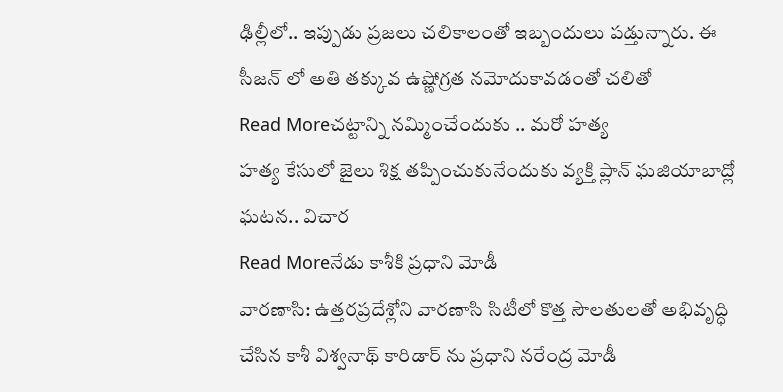ఢిల్లీలో.. ఇప్పుడు ప్రజలు చలికాలంతో ఇబ్బందులు పడ్తున్నారు. ఈ సీజన్ లో అతి తక్కువ ఉష్ణోగ్రత నమోదుకావడంతో చలితో
Read Moreచట్టాన్ని నమ్మించేందుకు .. మరో హత్య
హత్య కేసులో జైలు శిక్ష తప్పించుకునేందుకు వ్యక్తి ప్లాన్ ఘజియాబాద్లో ఘటన.. విచార
Read Moreనేడు కాశీకి ప్రధాని మోడీ
వారణాసి: ఉత్తరప్రదేశ్లోని వారణాసి సిటీలో కొత్త సౌలతులతో అభివృద్ధి చేసిన కాశీ విశ్వనాథ్ కారిడార్ ను ప్రధాని నరేంద్ర మోడీ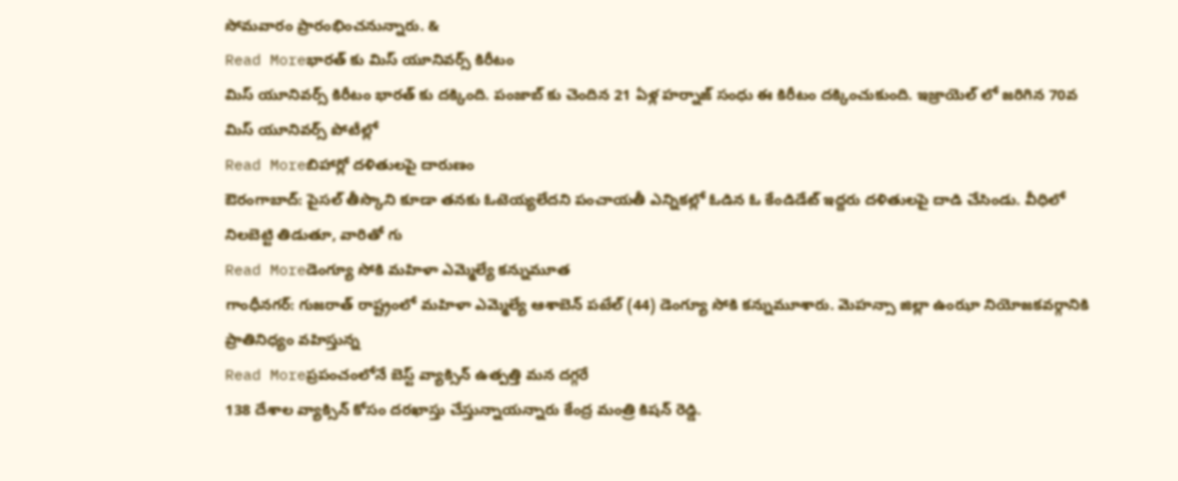సోమవారం ప్రారంభించనున్నారు. &
Read Moreభారత్ కు మిస్ యూనివర్స్ కిరీటం
మిస్ యూనివర్స్ కిరీటం భారత్ కు దక్కింది. పంజాబ్ కు చెందిన 21 ఏళ్ల హర్నాజ్ సంధు ఈ కిరీటం దక్కించుకుంది. ఇజ్రాయెల్ లో జరిగిన 70వ మిస్ యూనివర్స్ పోటీల్లో
Read Moreబిహార్లో దళితులపై దారుణం
ఔరంగాబాద్: పైసల్ తీస్కొని కూడా తనకు ఓటెయ్యలేదని పంచాయతీ ఎన్నికల్లో ఓడిన ఓ కేండిడేట్ ఇద్దరు దళితులపై దాడి చేసిండు. వీధిలో నిలబెట్టి తిడుతూ, వారితో గు
Read Moreడెంగ్యూ సోకి మహిళా ఎమ్మెల్యే కన్నుమూత
గాంధీనగర్: గుజరాత్ రాష్ట్రంలో మహిళా ఎమ్మెల్యే ఆశాబెన్ పటేల్ (44) డెంగ్యూ సోకి కన్నుమూశారు. మెహన్సా జిల్లా ఉంఝా నియోజకవర్గానికి ప్రాతినిధ్యం వహిస్తున్న
Read Moreప్రపంచంలోనే బెస్ట్ వ్యాక్సిన్ ఉత్పత్తి మన దగ్గరే
138 దేశాల వ్యాక్సిన్ కోసం దరఖాస్తు చేస్తున్నాయన్నారు కేంద్ర మంత్రి కిషన్ రెడ్డి.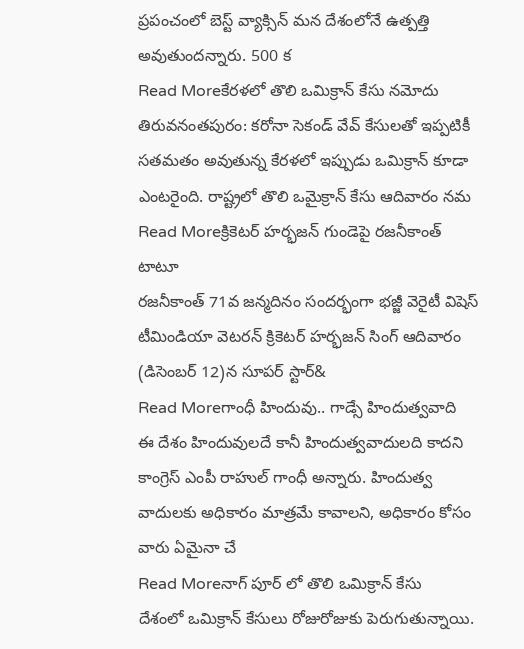ప్రపంచంలో బెస్ట్ వ్యాక్సిన్ మన దేశంలోనే ఉత్పత్తి అవుతుందన్నారు. 500 క
Read Moreకేరళలో తొలి ఒమిక్రాన్ కేసు నమోదు
తిరువనంతపురం: కరోనా సెకండ్ వేవ్ కేసులతో ఇప్పటికీ సతమతం అవుతున్న కేరళలో ఇప్పుడు ఒమిక్రాన్ కూడా ఎంటరైంది. రాష్ట్రలో తొలి ఒమైక్రాన్ కేసు ఆదివారం నమ
Read Moreక్రికెటర్ హర్భజన్ గుండెపై రజనీకాంత్ టాటూ
రజనీకాంత్ 71వ జన్మదినం సందర్భంగా భజ్జీ వెరైటీ విషెస్ టీమిండియా వెటరన్ క్రికెటర్ హర్భజన్ సింగ్ ఆదివారం (డిసెంబర్ 12)న సూపర్ స్టార్&
Read Moreగాంధీ హిందువు.. గాడ్సే హిందుత్వవాది
ఈ దేశం హిందువులదే కానీ హిందుత్వవాదులది కాదని కాంగ్రెస్ ఎంపీ రాహుల్ గాంధీ అన్నారు. హిందుత్వ వాదులకు అధికారం మాత్రమే కావాలని, అధికారం కోసం వారు ఏమైనా చే
Read Moreనాగ్ పూర్ లో తొలి ఒమిక్రాన్ కేసు
దేశంలో ఒమిక్రాన్ కేసులు రోజురోజుకు పెరుగుతున్నాయి.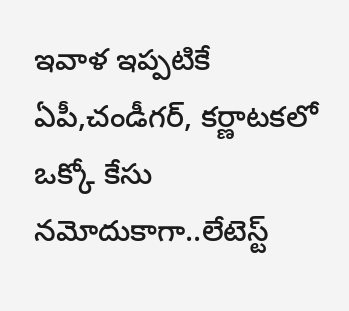ఇవాళ ఇప్పటికే ఏపీ,చండీగర్, కర్ణాటకలో ఒక్కో కేసు నమోదుకాగా..లేటెస్ట్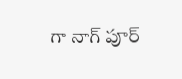గా నాగ్ పూర్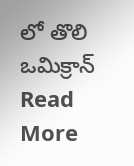లో తొలి ఒమిక్రాన్
Read More